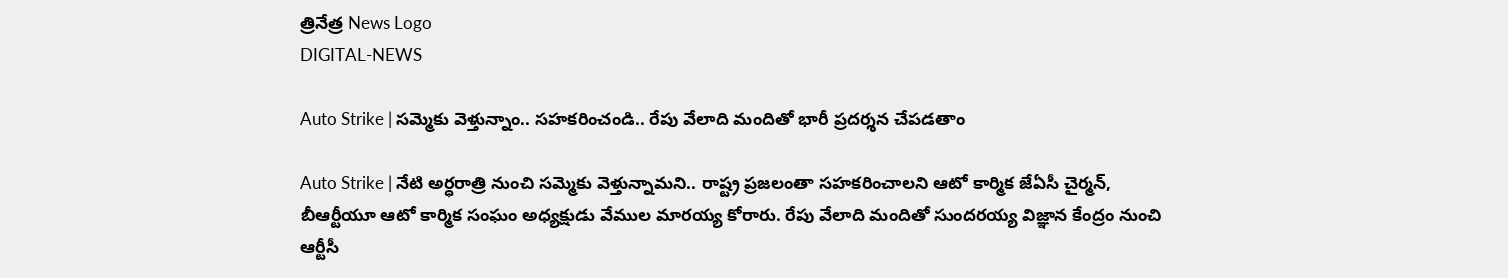త్రినేత్ర News Logo
DIGITAL-NEWS

Auto Strike | స‌మ్మెకు వెళ్తున్నాం.. స‌హ‌క‌రించండి.. రేపు వేలాది మందితో భారీ ప్రదర్శన చేప‌డతాం

Auto Strike | నేటి అర్ధ‌రాత్రి నుంచి స‌మ్మెకు వెళ్తున్నామ‌ని.. రాష్ట్ర ప్ర‌జ‌లంతా స‌హ‌క‌రించాల‌ని ఆటో కార్మిక జేఏసీ చైర్మన్, బీఆర్టీయూ ఆటో కార్మిక సంఘం అధ్యక్షుడు వేముల మారయ్య కోరారు. రేపు వేలాది మందితో సుందరయ్య విజ్ఞాన కేంద్రం నుంచి ఆర్టీసీ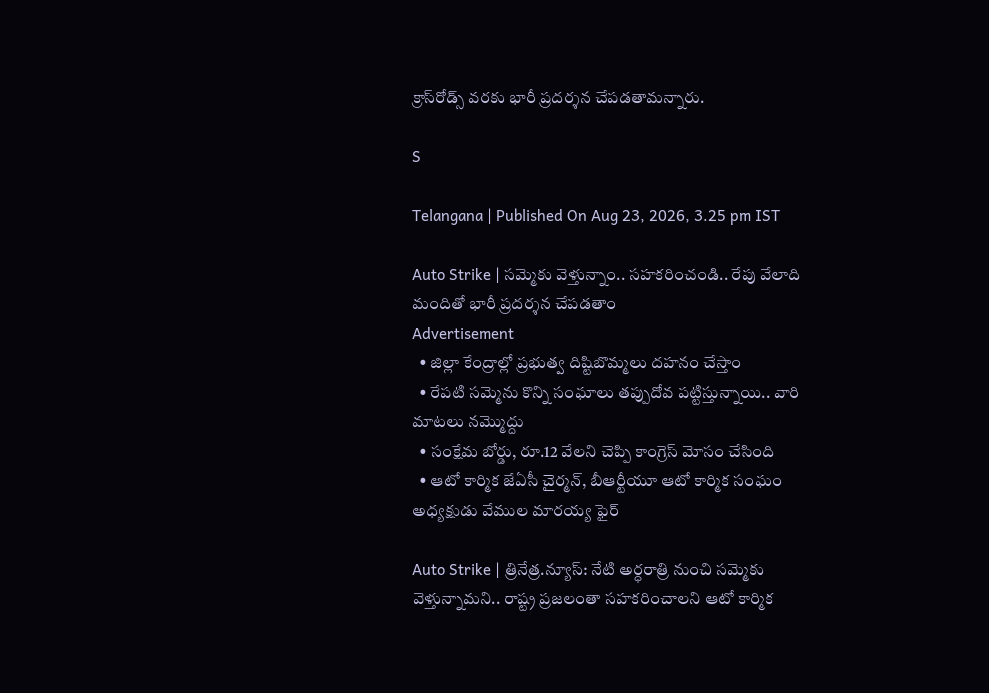క్రాస్‌రోడ్స్‌ వరకు భారీ ప్రదర్శన చేప‌డ‌తామ‌న్నారు.

S

Telangana | Published On Aug 23, 2026, 3.25 pm IST

Auto Strike | స‌మ్మెకు వెళ్తున్నాం.. స‌హ‌క‌రించండి.. రేపు వేలాది మందితో భారీ ప్రదర్శన చేప‌డతాం
Advertisement
  • జిల్లా కేంద్రాల్లో ప్ర‌భుత్వ దిష్టిబొమ్మ‌లు ద‌హ‌నం చేస్తాం
  • రేపటి సమ్మెను కొన్ని సంఘాలు తప్పుదోవ పట్టిస్తున్నాయి.. వారి మాట‌లు న‌మ్మొద్దు
  • సంక్షేమ బోర్డు, రూ.12 వేల‌ని చెప్పి కాంగ్రెస్ మోసం చేసింది
  • ఆటో కార్మిక జేఏసీ చైర్మన్, బీఆర్టీయూ ఆటో కార్మిక సంఘం అధ్యక్షుడు వేముల మారయ్య ఫైర్‌

Auto Strike | త్రినేత్ర‌.న్యూస్: నేటి అర్ధ‌రాత్రి నుంచి స‌మ్మెకు వెళ్తున్నామ‌ని.. రాష్ట్ర ప్ర‌జ‌లంతా స‌హ‌క‌రించాల‌ని ఆటో కార్మిక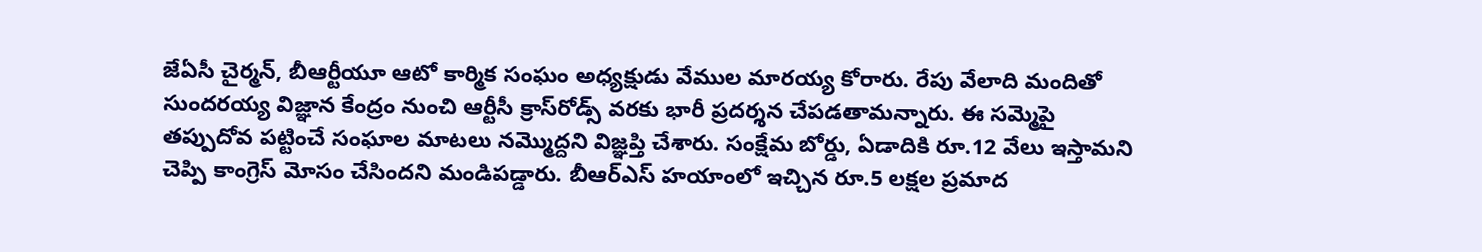జేఏసీ చైర్మన్, బీఆర్టీయూ ఆటో కార్మిక సంఘం అధ్యక్షుడు వేముల మారయ్య కోరారు. రేపు వేలాది మందితో సుందరయ్య విజ్ఞాన కేంద్రం నుంచి ఆర్టీసీ క్రాస్‌రోడ్స్‌ వరకు భారీ ప్రదర్శన చేప‌డ‌తామ‌న్నారు. ఈ స‌మ్మెపై త‌ప్పుదోవ ప‌ట్టించే సంఘాల మాట‌లు న‌మ్మొద్ద‌ని విజ్ఞప్తి చేశారు. సంక్షేమ బోర్డు, ఏడాదికి రూ.12 వేలు ఇస్తామ‌ని చెప్పి కాంగ్రెస్ మోసం చేసింద‌ని మండిప‌డ్డారు. బీఆర్ఎస్ హ‌యాంలో ఇచ్చిన రూ.5 ల‌క్ష‌ల ప్ర‌మాద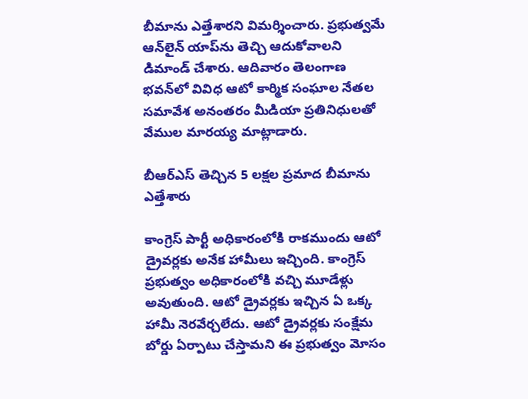బీమాను ఎత్తేశార‌ని విమ‌ర్శించారు. ప్ర‌భుత్వ‌మే ఆన్‌లైన్ యాప్‌ను తెచ్చి ఆదుకోవాల‌ని డిమాండ్ చేశారు. ఆదివారం తెలంగాణ భవన్‌లో వివిధ ఆటో కార్మిక సంఘాల నేతల సమావేశ అనంత‌రం మీడియా ప్రతినిధులతో వేముల మార‌య్య మాట్లాడారు.

బీఆర్ఎస్ తెచ్చిన‌ 5 లక్షల ప్రమాద బీమాను ఎత్తేశారు

కాంగ్రెస్ పార్టీ అధికారంలోకి రాకముందు ఆటో డ్రైవర్లకు అనేక హామీలు ఇచ్చింది. కాంగ్రెస్ ప్రభుత్వం అధికారంలోకి వచ్చి మూడేళ్లు అవుతుంది. ఆటో డ్రైవర్లకు ఇచ్చిన ఏ ఒక్క హామీ నెరవేర్చలేదు. ఆటో డ్రైవర్లకు సంక్షేమ బోర్డు ఏర్పాటు చేస్తామని ఈ ప్రభుత్వం మోసం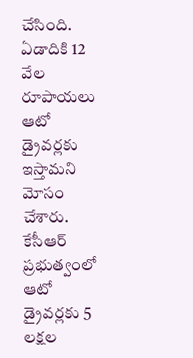చేసింది. ఏడాదికి 12 వేల రూపాయలు ఆటో డ్రైవర్లకు ఇస్తామని మోసం చేశారు. కేసీఆర్ ప్రభుత్వంలో ఆటో డ్రైవర్లకు 5 లక్షల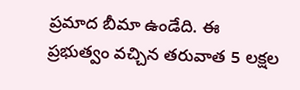ప్రమాద బీమా ఉండేది. ఈ ప్రభుత్వం వచ్చిన తరువాత 5 లక్షల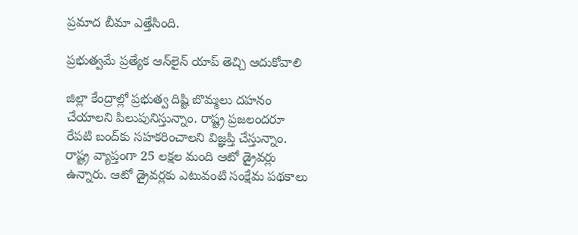ప్రమాద బీమా ఎత్తేసింది.

ప్రభుత్వమే ప్రత్యేక ఆన్‌లైన్ యాప్ తెచ్చి ఆదుకోవాలి

జిల్లా కేంద్రాల్లో ప్రభుత్వ దిష్టి బొమ్మలు ద‌హ‌నం చేయాలని పిలుపునిస్తున్నాం. రాష్ట్ర ప్రజలందరూ రేపటి బంద్‌కు సహకరించాలని విజ్ఞప్తి చేస్తున్నాం. రాష్ట్ర వ్యాప్తంగా 25 లక్షల మంది ఆటో డ్రైవర్లు ఉన్నారు. ఆటో డ్రైవర్లకు ఎటువంటి సంక్షేమ పథకాలు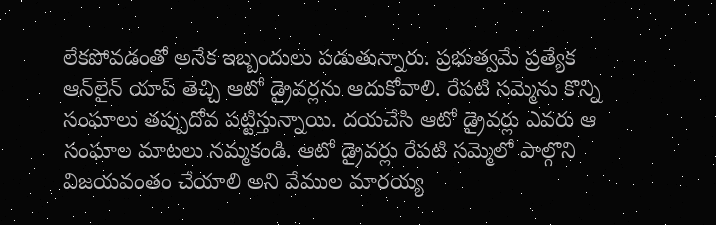లేకపోవడంతో అనేక ఇబ్బందులు పడుతున్నారు. ప్రభుత్వమే ప్రత్యేక ఆన్‌లైన్ యాప్ తెచ్చి ఆటో డ్రైవర్లను ఆదుకోవాలి. రేపటి సమ్మెను కొన్ని సంఘాలు తప్పుదోవ పట్టిస్తున్నాయి. దయచేసి ఆటో డ్రైవర్లు ఎవరు ఆ సంఘాల మాటలు నమ్మకండి. ఆటో డ్రైవర్లు రేపటి సమ్మెలో పాల్గొని విజయవంతం చేయాలి అని వేముల మార‌య్య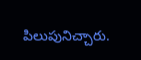పిలుపునిచ్చారు.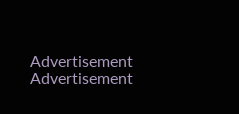Advertisement
Advertisement